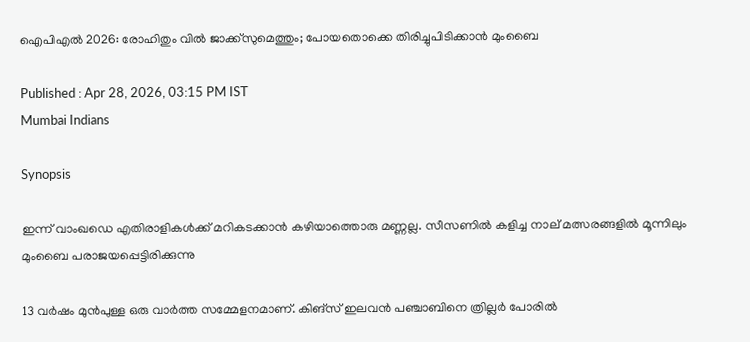ഐപിഎല്‍ 2026: രോഹിതും വില്‍ ജാക്ക്‌സുമെത്തും; പോയതൊക്കെ തിരിച്ചുപിടിക്കാൻ മുംബൈ

Published : Apr 28, 2026, 03:15 PM IST
Mumbai Indians

Synopsis

ഇന്ന് വാംഖഡെ എതിരാളികള്‍ക്ക് മറികടക്കാൻ കഴിയാത്തൊരു മണ്ണല്ല. സീസണില്‍ കളിച്ച നാല് മത്സരങ്ങളില്‍ മൂന്നിലും മുംബൈ പരാജയപ്പെട്ടിരിക്കുന്നു

13 വര്‍ഷം മുൻപുള്ള ഒരു വാര്‍ത്ത സമ്മേളനമാണ്. കിങ്സ് ഇലവൻ പഞ്ചാബിനെ ത്രില്ലര്‍ പോരില്‍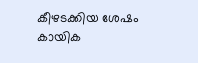കീഴടക്കിയ ശേഷം കായിക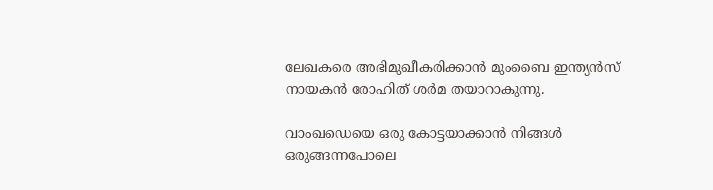ലേഖകരെ അഭിമുഖീകരിക്കാൻ മുംബൈ ഇന്ത്യൻസ് നായകൻ രോഹിത് ശ‍ര്‍മ തയാറാകുന്നു.

വാംഖഡെയെ ഒരു കോട്ടയാക്കാൻ നിങ്ങള്‍ ഒരുങ്ങന്നപോലെ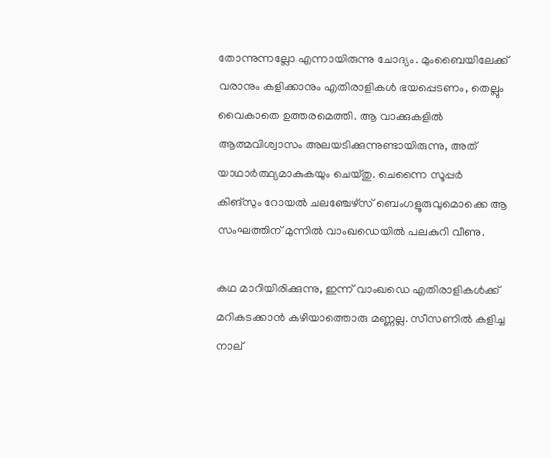തോന്നുന്നല്ലോ എന്നായിരുന്നു ചോദ്യം. മുംബൈയിലേക്ക് വരാനും കളിക്കാനും എതിരാളികള്‍ ഭയപ്പെടണം, തെല്ലും വൈകാതെ ഉത്തരമെത്തി. ആ വാക്കുകളില്‍ ആത്മവിശ്വാസം അലയടിക്കുന്നുണ്ടായിരുന്നു, അത് യാഥാര്‍ത്ഥ്യമാകുകയും ചെയ്തു. ചെന്നൈ സൂപ്പര്‍ കിങ്സും റോയല്‍ ചലഞ്ചേഴ്സ് ബെംഗളൂരുവുമൊക്കെ ആ സംഘത്തിന് മുന്നില്‍ വാംഖഡെയില്‍ പലകുറി വീണു.

കഥ മാറിയിരിക്കുന്നു, ഇന്ന് വാംഖഡെ എതിരാളികള്‍ക്ക് മറികടക്കാൻ കഴിയാത്തൊരു മണ്ണല്ല. സീസണില്‍ കളിച്ച നാല്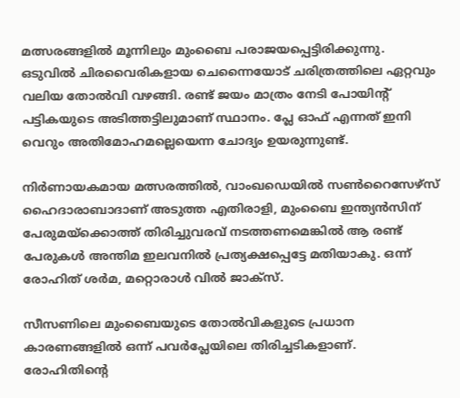മത്സരങ്ങളില്‍ മൂന്നിലും മുംബൈ പരാജയപ്പെട്ടിരിക്കുന്നു. ഒടുവില്‍ ചിരവൈരികളായ ചെന്നൈയോട് ചരിത്രത്തിലെ ഏറ്റവും വലിയ തോല്‍വി വഴങ്ങി. രണ്ട് ജയം മാത്രം നേടി പോയിന്റ് പട്ടികയുടെ അടിത്തട്ടിലുമാണ് സ്ഥാനം. പ്ലേ ഓഫ് എന്നത് ഇനി വെറും അതിമോഹമല്ലെയെന്ന ചോദ്യം ഉയരുന്നുണ്ട്.

നിര്‍ണായകമായ മത്സരത്തില്‍, വാംഖഡെയില്‍ സണ്‍റൈസേഴ്‌സ് ഹൈദാരാബാദാണ് അടുത്ത എതിരാളി, മുംബൈ ഇന്ത്യൻസിന് പേരുമയ്ക്കൊത്ത് തിരിച്ചുവരവ് നടത്തണമെങ്കില്‍ ആ രണ്ട് പേരുകള്‍ അന്തിമ ഇലവനില്‍ പ്രത്യക്ഷപ്പെട്ടേ മതിയാകു. ഒന്ന് രോഹിത് ശര്‍മ, മറ്റൊരാള്‍ വില്‍ ജാക്‌സ്.

സീസണിലെ മുംബൈയുടെ തോല്‍വികളുടെ പ്രധാന കാരണങ്ങളില്‍ ഒന്ന് പവര്‍പ്ലേയിലെ തിരിച്ചടികളാണ്. രോഹിതിന്റെ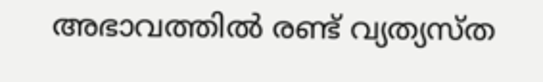അഭാവത്തില്‍ രണ്ട് വ്യത്യസ്ത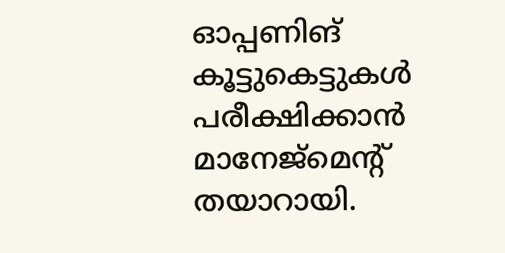ഓപ്പണിങ് കൂട്ടുകെട്ടുകള്‍ പരീക്ഷിക്കാൻ മാനേജ്മെന്റ് തയാറായി.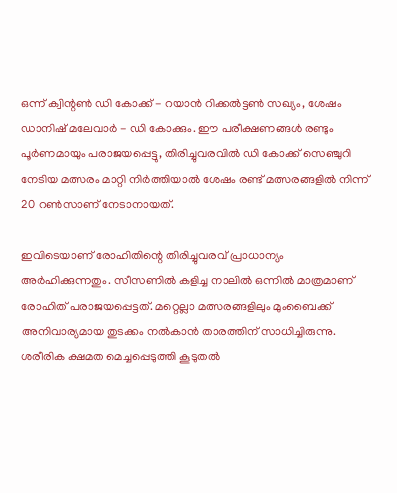ഒന്ന് ക്വിന്റണ്‍ ഡി കോക്ക് - റയാൻ റിക്കല്‍ട്ടണ്‍ സഖ്യം, ശേഷം ഡാനിഷ് മലേവാര്‍ - ഡി കോക്കും. ഈ പരീക്ഷണങ്ങള്‍ രണ്ടും പൂര്‍ണമായും പരാജയപ്പെട്ടു, തിരിച്ചുവരവില്‍ ഡി കോക്ക് സെഞ്ചുറി നേടിയ മത്സരം മാറ്റി നി‍ര്‍ത്തിയാല്‍ ശേഷം രണ്ട് മത്സരങ്ങളില്‍ നിന്ന് 20 റണ്‍സാണ് നേടാനായത്.

ഇവിടെയാണ് രോഹിതിന്റെ തിരിച്ചുവരവ് പ്രാധാന്യം അര്‍ഹിക്കുന്നതും. സീസണില്‍ കളിച്ച നാലില്‍ ഒന്നില്‍ മാത്രമാണ് രോഹിത് പരാജയപ്പെട്ടത്. മറ്റെല്ലാ മത്സരങ്ങളിലും മുംബൈക്ക് അനിവാര്യമായ തുടക്കം നല്‍കാൻ താരത്തിന് സാധിച്ചിരുന്നു. ശരീരിക ക്ഷമത മെച്ചപ്പെടുത്തി കൂടുതല്‍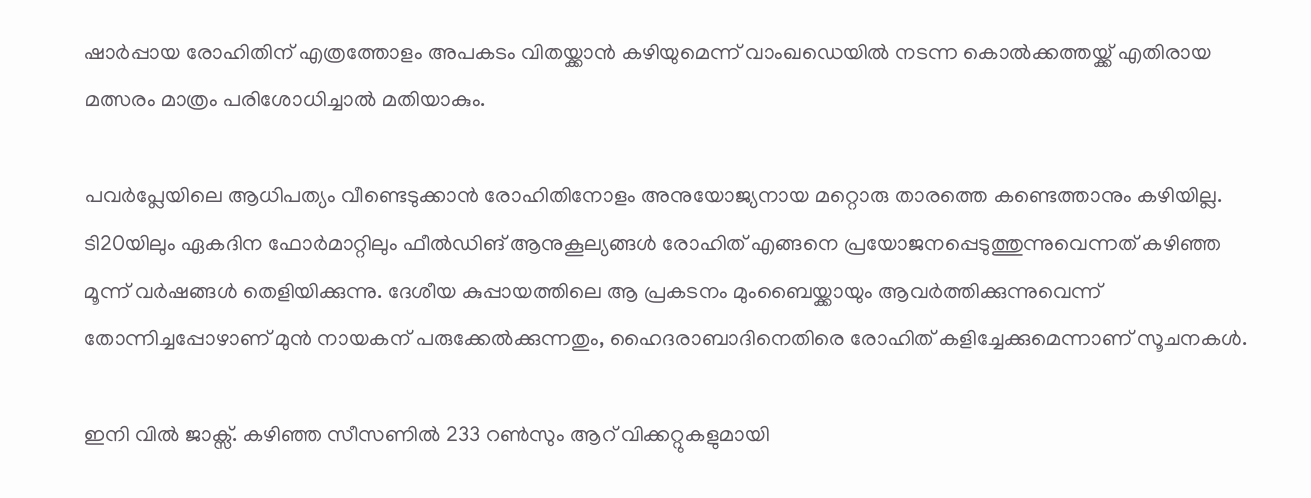ഷാര്‍പ്പായ രോഹിതിന് എത്രത്തോളം അപകടം വിതയ്ക്കാൻ കഴിയുമെന്ന് വാംഖഡെയില്‍ നടന്ന കൊല്‍ക്കത്തയ്ക്ക് എതിരായ മത്സരം മാത്രം പരിശോധിച്ചാല്‍ മതിയാകും.

പവര്‍പ്ലേയിലെ ആധിപത്യം വീണ്ടെടുക്കാൻ രോഹിതിനോളം അനുയോജ്യനായ മറ്റൊരു താരത്തെ കണ്ടെത്താനും കഴിയില്ല. ടി20യിലും ഏകദിന ഫോര്‍മാറ്റിലും ഫീല്‍ഡിങ് ആനുകൂല്യങ്ങള്‍ രോഹിത് എങ്ങനെ പ്രയോജനപ്പെടുത്തുന്നുവെന്നത് കഴിഞ്ഞ മൂന്ന് വര്‍ഷങ്ങള്‍ തെളിയിക്കുന്നു. ദേശീയ കുപ്പായത്തിലെ ആ പ്രകടനം മുംബൈയ്ക്കായും ആവര്‍ത്തിക്കുന്നുവെന്ന് തോന്നിച്ചപ്പോഴാണ് മുൻ നായകന് പരുക്കേല്‍ക്കുന്നതും, ഹൈദരാബാദിനെതിരെ രോഹിത് കളിച്ചേക്കുമെന്നാണ് സൂചനകള്‍.

ഇനി വില്‍ ജാക്സ്. കഴിഞ്ഞ സീസണില്‍ 233 റണ്‍സും ആറ് വിക്കറ്റുകളുമായി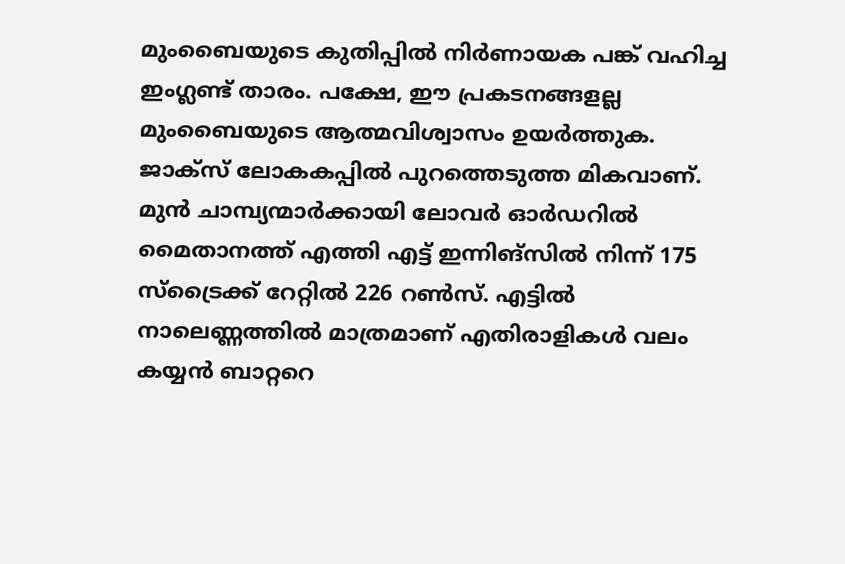മുംബൈയുടെ കുതിപ്പില്‍ നിര്‍ണായക പങ്ക് വഹിച്ച ഇംഗ്ലണ്ട് താരം. പക്ഷേ, ഈ പ്രകടനങ്ങളല്ല മുംബൈയുടെ ആത്മവിശ്വാസം ഉയര്‍ത്തുക. ജാക്സ് ലോകകപ്പില്‍ പുറത്തെടുത്ത മികവാണ്. മുൻ ചാമ്പ്യന്മാര്‍ക്കായി ലോവര്‍ ഓര്‍ഡറില്‍ മൈതാനത്ത് എത്തി എട്ട് ഇന്നിങ്സില്‍ നിന്ന് 175 സ്ട്രൈക്ക് റേറ്റില്‍ 226 റണ്‍സ്. എട്ടില്‍ നാലെണ്ണത്തില്‍ മാത്രമാണ് എതിരാളികള്‍ വലം കയ്യൻ ബാറ്ററെ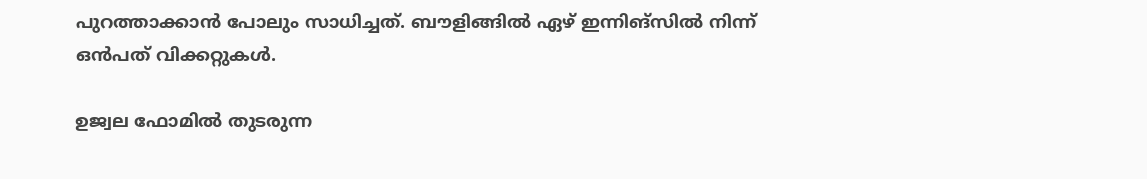പുറത്താക്കാൻ പോലും സാധിച്ചത്. ബൗളിങ്ങില്‍ ഏഴ് ഇന്നിങ്സില്‍ നിന്ന് ഒൻപത് വിക്കറ്റുകള്‍.

ഉജ്വല ഫോമില്‍ തുടരുന്ന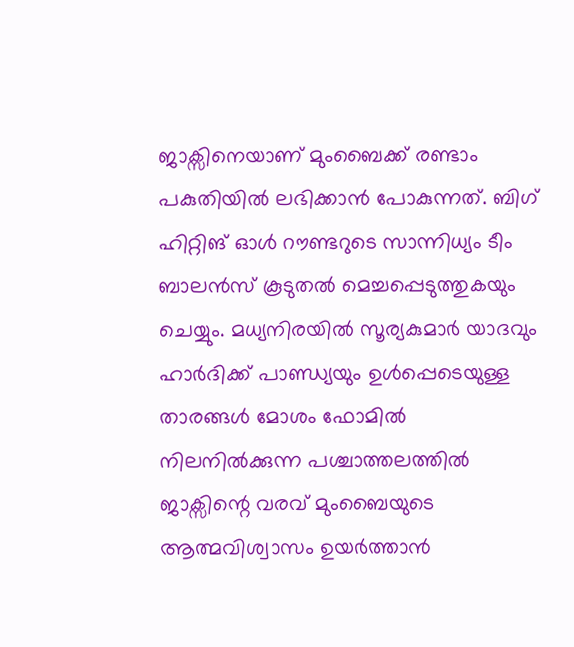ജാക്സിനെയാണ് മുംബൈക്ക് രണ്ടാം പകുതിയില്‍ ലഭിക്കാൻ പോകുന്നത്. ബിഗ് ഹിറ്റിങ് ഓള്‍ റൗണ്ടറുടെ സാന്നിധ്യം ടീം ബാലൻസ് കൂടുതല്‍ മെച്ചപ്പെടുത്തുകയും ചെയ്യും. മധ്യനിരയില്‍ സൂര്യകുമാര്‍ യാദവും ഹാര്‍ദിക്ക് പാണ്ഡ്യയും ഉള്‍പ്പെടെയുള്ള താരങ്ങള്‍ മോശം ഫോമില്‍ നിലനില്‍ക്കുന്ന പശ്ചാത്തലത്തില്‍ ജാക്സിന്റെ വരവ് മുംബൈയുടെ ആത്മവിശ്വാസം ഉയര്‍ത്താൻ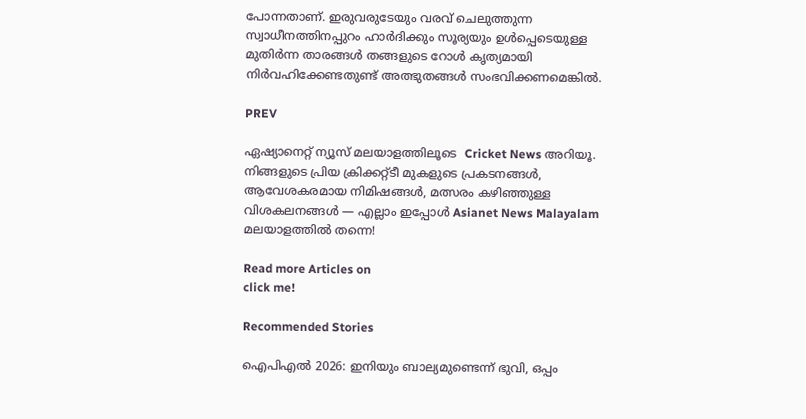പോന്നതാണ്. ഇരുവരുടേയും വരവ് ചെലുത്തുന്ന സ്വാധീനത്തിനപ്പുറം ഹാര്‍ദിക്കും സൂര്യയും ഉള്‍പ്പെടെയുള്ള മുതിര്‍ന്ന താരങ്ങള്‍ തങ്ങളുടെ റോള്‍ കൃത്യമായി നിര്‍വഹിക്കേണ്ടതുണ്ട് അത്ഭുതങ്ങള്‍ സംഭവിക്കണമെങ്കില്‍.

PREV

ഏഷ്യാനെറ്റ് ന്യൂസ് മലയാളത്തിലൂടെ  Cricket News അറിയൂ.  നിങ്ങളുടെ പ്രിയ ക്രിക്കറ്റ്ടീ മുകളുടെ പ്രകടനങ്ങൾ, ആവേശകരമായ നിമിഷങ്ങൾ, മത്സരം കഴിഞ്ഞുള്ള വിശകലനങ്ങൾ — എല്ലാം ഇപ്പോൾ Asianet News Malayalam മലയാളത്തിൽ തന്നെ!

Read more Articles on
click me!

Recommended Stories

ഐപിഎല്‍ 2026: ഇനിയും ബാല്യമുണ്ടെന്ന് ഭുവി, ഒപ്പം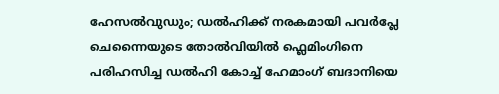ഹേസല്‍വുഡും; ഡല്‍ഹിക്ക് നരകമായി പവർപ്ലേ
ചെന്നൈയുടെ തോല്‍വിയിൽ ഫ്ലെമിംഗിനെ പരിഹസിച്ച ഡൽഹി കോച്ച് ഹേമാംഗ് ബദാനിയെ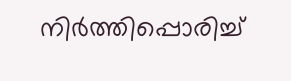നിര്‍ത്തിപ്പൊരിച്ച്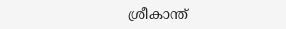ശ്രീകാന്ത്